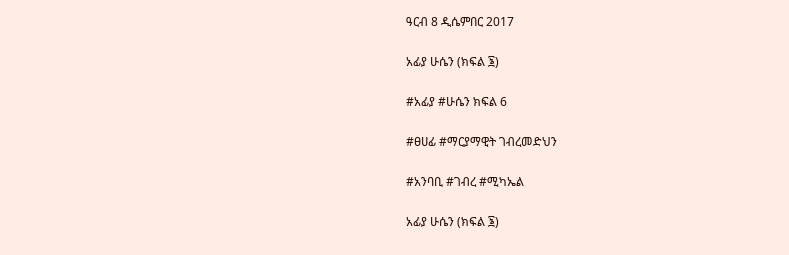ዓርብ 8 ዲሴምበር 2017

አፊያ ሁሴን (ክፍል ፮)

#አፊያ #ሁሴን ክፍል 6

#ፀሀፊ #ማርያማዊት ገብረመድህን

#አንባቢ #ገብረ #ሚካኤል

አፊያ ሁሴን (ክፍል ፮)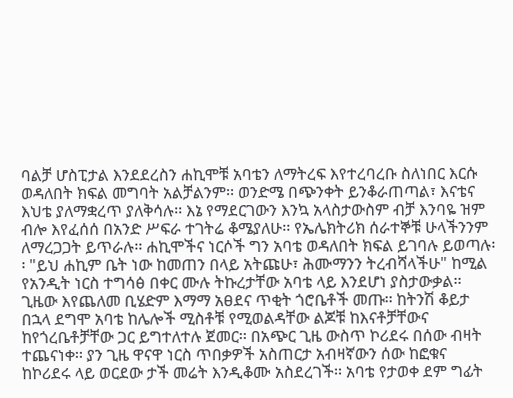ባልቻ ሆስፒታል እንደደረስን ሐኪሞቹ አባቴን ለማትረፍ እየተረባረቡ ስለነበር እርሱ ወዳለበት ክፍል መግባት አልቻልንም፡፡ ወንድሜ በጭንቀት ይንቆራጠጣል፣ እናቴና እህቴ ያለማቋረጥ ያለቅሳሉ፡፡ እኔ የማደርገውን እንኳ አላስታውስም ብቻ እንባዬ ዝም ብሎ እየፈሰሰ በአንድ ሥፍራ ተገትሬ ቆሜያለሁ፡፡ የኤሌክትሪክ ሰራተኞቹ ሁላችንንም ለማረጋጋት ይጥራሉ፡፡ ሐኪሞችና ነርሶች ግን አባቴ ወዳለበት ክፍል ይገባሉ ይወጣሉ፡፡ "ይህ ሐኪም ቤት ነው ከመጠን በላይ አትጩሁ፣ ሕሙማንን ትረብሻላችሁ" ከሚል የአንዲት ነርስ ተግሳፅ በቀር ሙሉ ትኩረታቸው አባቴ ላይ እንደሆነ ያስታውቃል፡፡ ጊዜው እየጨለመ ቢሄድም እማማ አፀደና ጥቂት ጎሮቤቶች መጡ፡፡ ከትንሽ ቆይታ በኋላ ደግሞ አባቴ ከሌሎች ሚስቶቹ የሚወልዳቸው ልጆቹ ከእናቶቻቸውና ከየጎረቤቶቻቸው ጋር ይግተለተሉ ጀመር፡፡ በአጭር ጊዜ ውስጥ ኮሪደሩ በሰው ብዛት ተጨናነቀ፡፡ ያን ጊዜ ዋናዋ ነርስ ጥበቃዎች አስጠርታ አብዛኛውን ሰው ከፎቁና ከኮሪደሩ ላይ ወርደው ታች መሬት እንዲቆሙ አስደረገች፡፡ አባቴ የታወቀ ደም ግፊት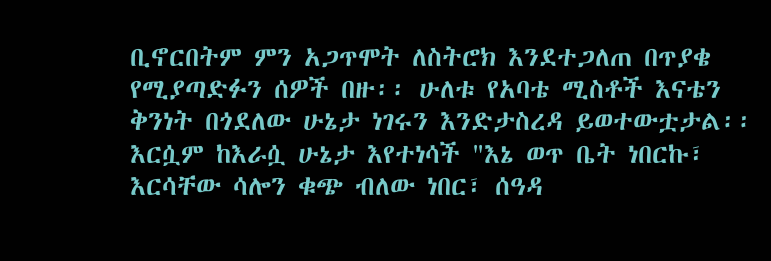ቢኖርበትም ምን አጋጥሞት ለስትሮክ እንደተጋለጠ በጥያቄ የሚያጣድፉን ሰዎች በዙ፡፡ ሁለቱ የአባቴ ሚስቶች እናቴን ቅንነት በጎደለው ሁኔታ ነገሩን እንድታስረዳ ይወተውቷታል፡፡ እርሷም ከእራሷ ሁኔታ እየተነሳች "እኔ ወጥ ቤት ነበርኩ፣ እርሳቸው ሳሎን ቁጭ ብለው ነበር፣ ሰዓዳ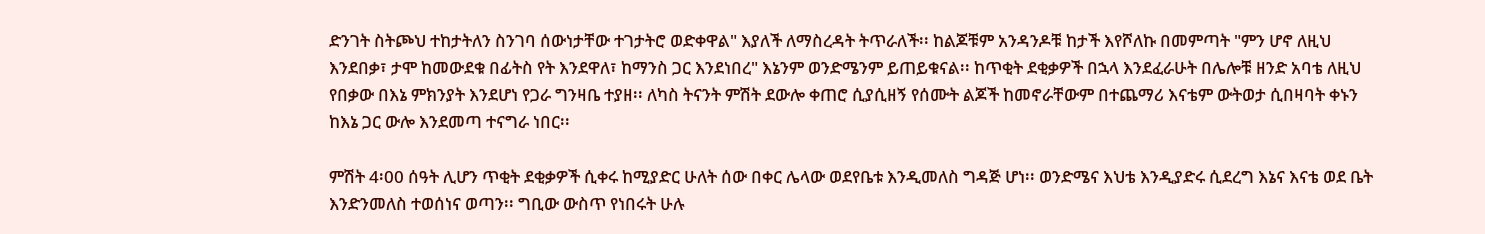ድንገት ስትጮህ ተከታትለን ስንገባ ሰውነታቸው ተገታትሮ ወድቀዋል" እያለች ለማስረዳት ትጥራለች፡፡ ከልጆቹም አንዳንዶቹ ከታች እየሾለኩ በመምጣት "ምን ሆኖ ለዚህ እንደበቃ፣ ታሞ ከመውደቁ በፊትስ የት እንደዋለ፣ ከማንስ ጋር እንደነበረ" እኔንም ወንድሜንም ይጠይቁናል፡፡ ከጥቂት ደቂቃዎች በኋላ እንደፈራሁት በሌሎቹ ዘንድ አባቴ ለዚህ የበቃው በእኔ ምክንያት እንደሆነ የጋራ ግንዛቤ ተያዘ፡፡ ለካስ ትናንት ምሽት ደውሎ ቀጠሮ ሲያሲዘኝ የሰሙት ልጆች ከመኖራቸውም በተጨማሪ እናቴም ውትወታ ሲበዛባት ቀኑን ከእኔ ጋር ውሎ እንደመጣ ተናግራ ነበር፡፡

ምሽት 4፡00 ሰዓት ሊሆን ጥቂት ደቂቃዎች ሲቀሩ ከሚያድር ሁለት ሰው በቀር ሌላው ወደየቤቱ እንዲመለስ ግዳጅ ሆነ፡፡ ወንድሜና እህቴ እንዲያድሩ ሲደረግ እኔና እናቴ ወደ ቤት እንድንመለስ ተወሰነና ወጣን፡፡ ግቢው ውስጥ የነበሩት ሁሉ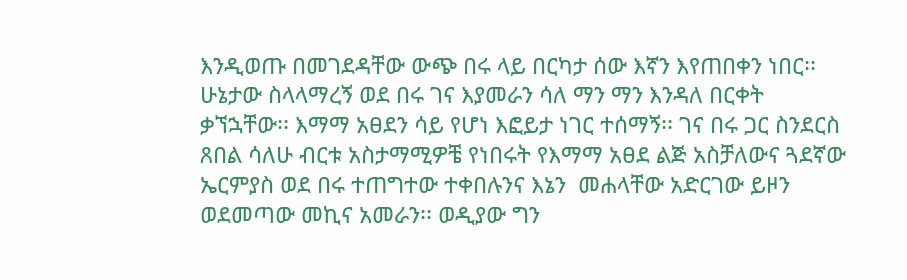እንዲወጡ በመገደዳቸው ውጭ በሩ ላይ በርካታ ሰው እኛን እየጠበቀን ነበር፡፡ ሁኔታው ስላላማረኝ ወደ በሩ ገና እያመራን ሳለ ማን ማን እንዳለ በርቀት ቃኘኋቸው፡፡ እማማ አፀደን ሳይ የሆነ እፎይታ ነገር ተሰማኝ፡፡ ገና በሩ ጋር ስንደርስ ጸበል ሳለሁ ብርቱ አስታማሚዎቼ የነበሩት የእማማ አፀደ ልጅ አስቻለውና ጓደኛው ኤርምያስ ወደ በሩ ተጠግተው ተቀበሉንና እኔን  መሐላቸው አድርገው ይዞን ወደመጣው መኪና አመራን፡፡ ወዲያው ግን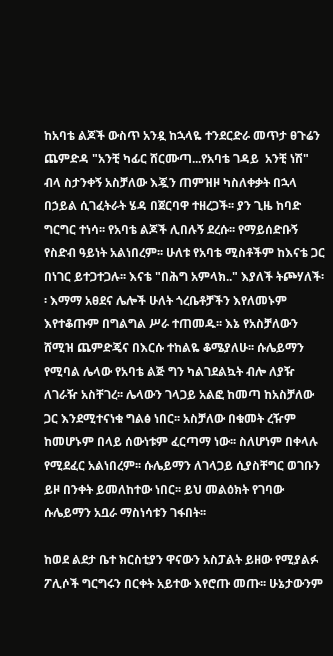ከአባቴ ልጆች ውስጥ አንዷ ከኋላዬ ተንደርድራ መጥታ ፀጉሬን ጨምድዳ "አንቺ ካፊር ሸርሙጣ...የአባቴ ገዳይ  አንቺ ነሽ" ብላ ስታንቀኝ አስቻለው እጇን ጠምዝዞ ካስለቀቃት በኋላ በኃይል ሲገፈትራት ሄዳ በጀርባዋ ተዘረጋች፡፡ ያን ጊዜ ከባድ ግርግር ተነሳ፡፡ የአባቴ ልጆች ሊበሉኝ ደረሱ፡፡ የማይሰድቡኝ የስድብ ዓይነት አልነበረም፡፡ ሁለቱ የአባቴ ሚስቶችም ከእናቴ ጋር በነገር ይተጋተጋሉ፡፡ እናቴ "በሕግ አምላክ.." እያለች ትጮሃለች፡፡ እማማ አፀደና ሌሎች ሁለት ጎረቤቶቻችን እየለመኑም እየተቆጡም በግልግል ሥራ ተጠመዱ፡፡ እኔ የአስቻለውን ሸሚዝ ጨምድጄና በእርሱ ተከልዬ ቆሜያለሁ፡፡ ሱሌይማን የሚባል ሌላው የአባቴ ልጅ ግን ካልገደልኳት ብሎ ለያዥ ለገራዥ አስቸገረ፡፡ ሌላውን ገላጋይ አልፎ ከመጣ ከአስቻለው ጋር እንደሚተናነቁ ግልፅ ነበር፡፡ አስቻለው በቁመት ረዥም ከመሆኑም በላይ ሰውነቱም ፈርጣማ ነው፡፡ ስለሆነም በቀላሉ የሚደፈር አልነበረም፡፡ ሱሌይማን ለገላጋይ ሲያስቸግር ወገቡን ይዞ በንቀት ይመለከተው ነበር፡፡ ይህ መልዕክት የገባው ሱሌይማን አቧራ ማስነሳቱን ገፋበት፡፡

ከወደ ልደታ ቤተ ክርስቲያን ዋናውን አስፓልት ይዘው የሚያልፉ ፖሊሶች ግርግሩን በርቀት አይተው እየሮጡ መጡ፡፡ ሁኔታውንም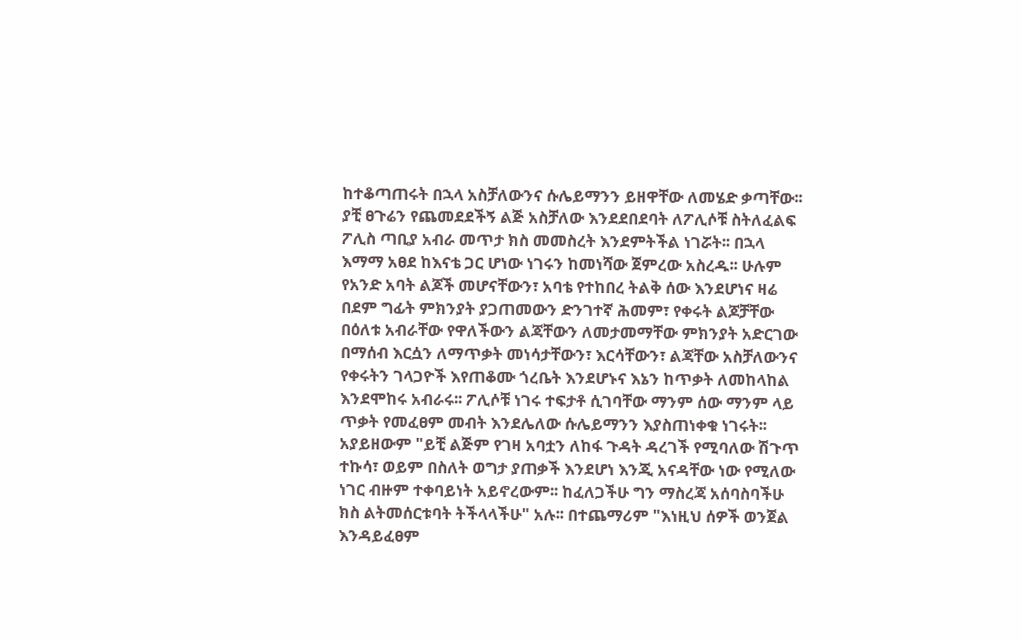ከተቆጣጠሩት በኋላ አስቻለውንና ሱሌይማንን ይዘዋቸው ለመሄድ ቃጣቸው፡፡ ያቺ ፀጉሬን የጨመደደችኝ ልጅ አስቻለው እንደደበደባት ለፖሊሶቹ ስትለፈልፍ ፖሊስ ጣቢያ አብራ መጥታ ክስ መመስረት እንደምትችል ነገሯት፡፡ በኋላ እማማ አፀደ ከእናቴ ጋር ሆነው ነገሩን ከመነሻው ጀምረው አስረዱ፡፡ ሁሉም የአንድ አባት ልጆች መሆናቸውን፣ አባቴ የተከበረ ትልቅ ሰው እንደሆነና ዛሬ በደም ግፊት ምክንያት ያጋጠመውን ድንገተኛ ሕመም፣ የቀሩት ልጆቻቸው በዕለቱ አብራቸው የዋለችውን ልጃቸውን ለመታመማቸው ምክንያት አድርገው በማሰብ እርሷን ለማጥቃት መነሳታቸውን፣ እርሳቸውን፣ ልጃቸው አስቻለውንና የቀሩትን ገላጋዮች እየጠቆሙ ጎረቤት እንደሆኑና እኔን ከጥቃት ለመከላከል እንደሞከሩ አብራሩ፡፡ ፖሊሶቹ ነገሩ ተፍታቶ ሲገባቸው ማንም ሰው ማንም ላይ ጥቃት የመፈፀም መብት እንደሌለው ሱሌይማንን እያስጠነቀቁ ነገሩት፡፡ አያይዘውም "ይቺ ልጅም የገዛ አባቷን ለከፋ ጉዳት ዳረገች የሚባለው ሽጉጥ ተኩሳ፣ ወይም በስለት ወግታ ያጠቃች እንደሆነ እንጂ አናዳቸው ነው የሚለው ነገር ብዙም ተቀባይነት አይኖረውም፡፡ ከፈለጋችሁ ግን ማስረጃ አሰባስባችሁ ክስ ልትመሰርቱባት ትችላላችሁ" አሉ፡፡ በተጨማሪም "እነዚህ ሰዎች ወንጀል እንዳይፈፀም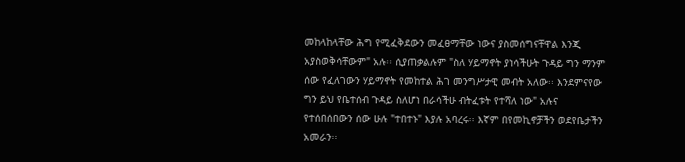መከላከላቸው ሕግ የሚፈቅደውን መፈፀማቸው ነውና ያስመሰግናቸዋል እንጂ አያስወቅሳቸውም" አሉ፡፡ ሲያጠቃልሉም "ስለ ሃይማኖት ያነሳችሁት ጉዳይ ግን ማንም ሰው የፈለገውን ሃይማኖት የመከተል ሕገ መንግሥታዊ መብት አለው፡፡ እንደምናየው ግን ይህ የቤተሰብ ጉዳይ ስለሆነ በራሳችሁ ብትፈቱት የተሻለ ነው" አሉና የተሰበሰበውን ሰው ሁሉ "ተበተኑ" እያሉ አባረሩ፡፡ እኛም በየመኪኖቻችን ወደየቤታችን አመራን፡፡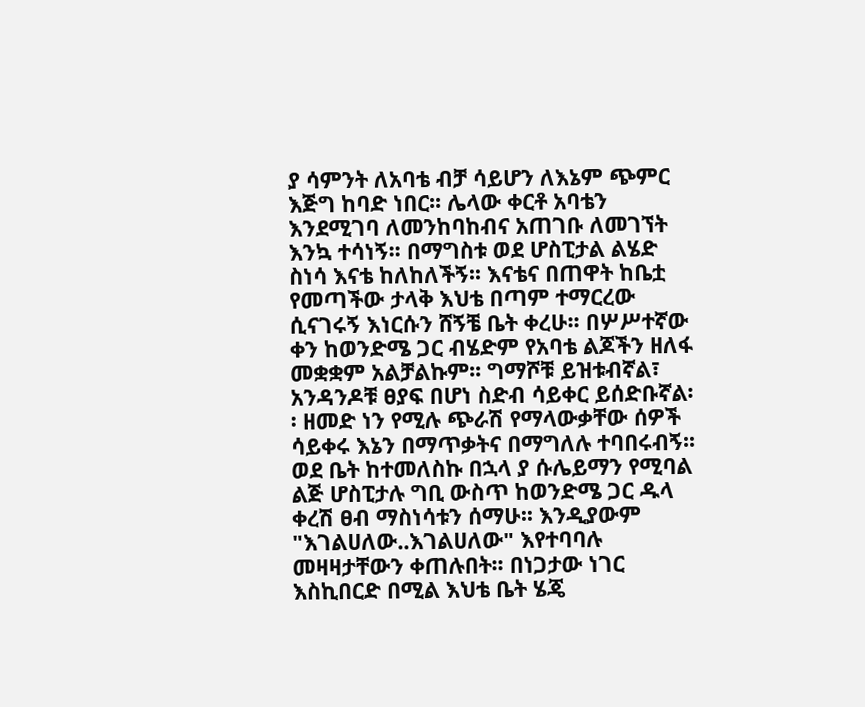ያ ሳምንት ለአባቴ ብቻ ሳይሆን ለእኔም ጭምር እጅግ ከባድ ነበር፡፡ ሌላው ቀርቶ አባቴን እንደሚገባ ለመንከባከብና አጠገቡ ለመገኘት እንኳ ተሳነኝ፡፡ በማግስቱ ወደ ሆስፒታል ልሄድ ስነሳ እናቴ ከለከለችኝ፡፡ እናቴና በጠዋት ከቤቷ የመጣችው ታላቅ እህቴ በጣም ተማርረው ሲናገሩኝ እነርሱን ሸኝቼ ቤት ቀረሁ፡፡ በሦሥተኛው ቀን ከወንድሜ ጋር ብሄድም የአባቴ ልጆችን ዘለፋ መቋቋም አልቻልኩም፡፡ ግማሾቹ ይዝቱብኛል፣ አንዳንዶቹ ፀያፍ በሆነ ስድብ ሳይቀር ይሰድቡኛል፡፡ ዘመድ ነን የሚሉ ጭራሽ የማላውቃቸው ሰዎች ሳይቀሩ እኔን በማጥቃትና በማግለሉ ተባበሩብኝ፡፡ ወደ ቤት ከተመለስኩ በኋላ ያ ሱሌይማን የሚባል ልጅ ሆስፒታሉ ግቢ ውስጥ ከወንድሜ ጋር ዱላ ቀረሽ ፀብ ማስነሳቱን ሰማሁ፡፡ እንዲያውም "እገልሀለው..እገልሀለው" እየተባባሉ መዛዛታቸውን ቀጠሉበት፡፡ በነጋታው ነገር እስኪበርድ በሚል እህቴ ቤት ሄጄ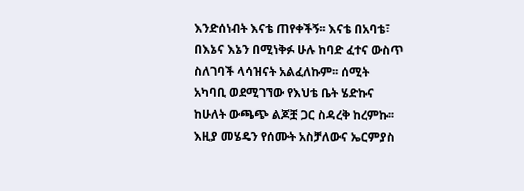እንድሰነብት እናቴ ጠየቀችኝ፡፡ እናቴ በአባቴ፣ በእኔና እኔን በሚነቅፉ ሁሉ ከባድ ፈተና ውስጥ ስለገባች ላሳዝናት አልፈለኩም፡፡ ሰሚት አካባቢ ወደሚገኘው የእህቴ ቤት ሄድኩና ከሁለት ውጫጭ ልጆቿ ጋር ስዳረቅ ከረምኩ፡፡ እዚያ መሄዴን የሰሙት አስቻለውና ኤርምያስ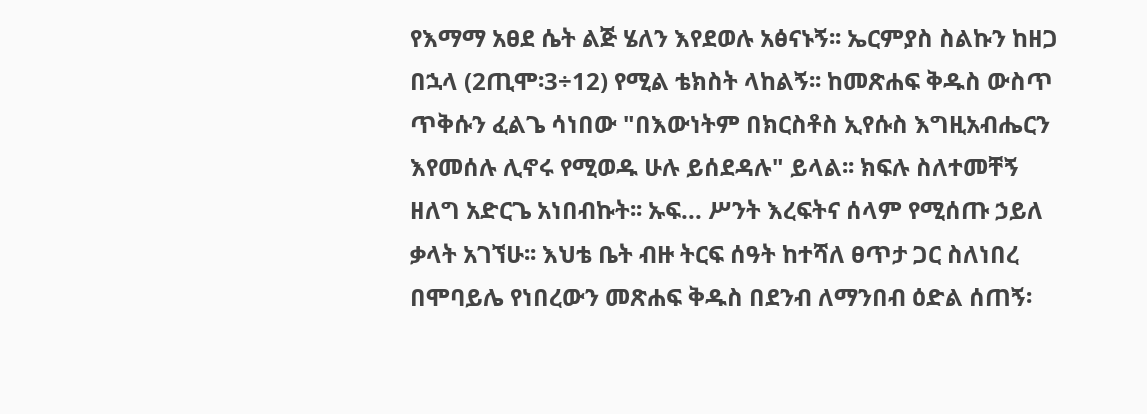የእማማ አፀደ ሴት ልጅ ሄለን እየደወሉ አፅናኑኝ፡፡ ኤርምያስ ስልኩን ከዘጋ በኋላ (2ጢሞ፡3÷12) የሚል ቴክስት ላከልኝ፡፡ ከመጽሐፍ ቅዱስ ውስጥ ጥቅሱን ፈልጌ ሳነበው "በእውነትም በክርስቶስ ኢየሱስ እግዚአብሔርን እየመሰሉ ሊኖሩ የሚወዱ ሁሉ ይሰደዳሉ" ይላል፡፡ ክፍሉ ስለተመቸኝ ዘለግ አድርጌ አነበብኩት፡፡ ኡፍ... ሥንት እረፍትና ሰላም የሚሰጡ ኃይለ ቃላት አገኘሁ፡፡ እህቴ ቤት ብዙ ትርፍ ሰዓት ከተሻለ ፀጥታ ጋር ስለነበረ በሞባይሌ የነበረውን መጽሐፍ ቅዱስ በደንብ ለማንበብ ዕድል ሰጠኝ፡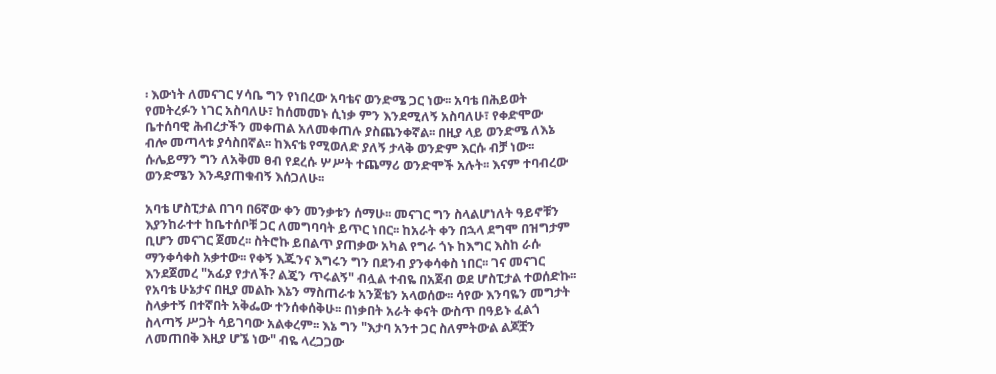፡ እውነት ለመናገር ሃሳቤ ግን የነበረው አባቴና ወንድሜ ጋር ነው፡፡ አባቴ በሕይወት የመትረፉን ነገር አስባለሁ፣ ከሰመመኑ ሲነቃ ምን እንደሚለኝ አስባለሁ፣ የቀድሞው ቤተሰባዊ ሕብረታችን መቀጠል አለመቀጠሉ ያስጨንቀኛል፡፡ በዚያ ላይ ወንድሜ ለእኔ ብሎ መጣላቱ ያሳስበኛል፡፡ ከእናቴ የሚወለድ ያለኝ ታላቅ ወንድም እርሱ ብቻ ነው፡፡ ሱሌይማን ግን ለአቅመ ፀብ የደረሱ ሦሥት ተጨማሪ ወንድሞች አሉት፡፡ እናም ተባብረው ወንድሜን እንዳያጠቁብኝ እሰጋለሁ፡፡

አባቴ ሆስፒታል በገባ በ6ኛው ቀን መንቃቱን ሰማሁ፡፡ መናገር ግን ስላልሆነለት ዓይኖቹን እያንከራተተ ከቤተሰቦቹ ጋር ለመግባባት ይጥር ነበር፡፡ ከአራት ቀን በኋላ ደግሞ በዝግታም ቢሆን መናገር ጀመረ፡፡ ስትሮኩ ይበልጥ ያጠቃው አካል የግራ ጎኑ ከእግር እስከ ራሱ ማንቀሳቀስ አቃተው፡፡ የቀኝ እጁንና እግሩን ግን በደንብ ያንቀሳቀስ ነበር፡፡ ገና መናገር እንደጀመረ "አፊያ የታለች? ልጄን ጥሩልኝ" ብሏል ተብዬ በአጀብ ወደ ሆስፒታል ተወሰድኩ፡፡ የአባቴ ሁኔታና በዚያ መልኩ እኔን ማስጠራቱ አንጀቴን አላወሰው፡፡ ሳየው እንባዬን መግታት ስላቃተኝ በተኛበት አቅፌው ተንሰቀሰቅሁ፡፡ በነቃበት አራት ቀናት ውስጥ በዓይኑ ፈልጎ ስላጣኝ ሥጋት ሳይገባው አልቀረም፡፡ እኔ ግን "እታባ አንተ ጋር ስለምትውል ልጆቿን ለመጠበቅ እዚያ ሆኜ ነው" ብዬ ላረጋጋው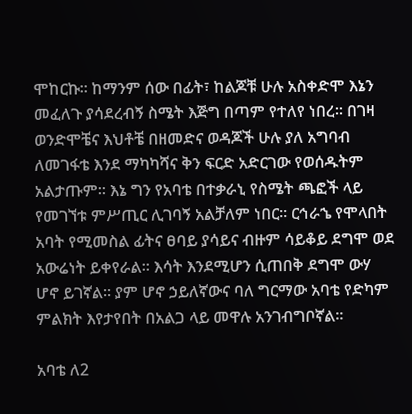ሞከርኩ፡፡ ከማንም ሰው በፊት፣ ከልጆቹ ሁሉ አስቀድሞ እኔን መፈለጉ ያሳደረብኝ ስሜት እጅግ በጣም የተለየ ነበረ፡፡ በገዛ ወንድሞቼና እህቶቼ በዘመድና ወዳጆች ሁሉ ያለ አግባብ ለመገፋቴ እንደ ማካካሻና ቅን ፍርድ አድርገው የወሰዱትም አልታጡም፡፡ እኔ ግን የአባቴ በተቃራኒ የስሜት ጫፎች ላይ የመገኘቱ ምሥጢር ሊገባኝ አልቻለም ነበር፡፡ ርኅራኄ የሞላበት አባት የሚመስል ፊትና ፀባይ ያሳይና ብዙም ሳይቆይ ደግሞ ወደ አውሬነት ይቀየራል፡፡ እሳት እንደሚሆን ሲጠበቅ ደግሞ ውሃ ሆኖ ይገኛል፡፡ ያም ሆኖ ኃይለኛውና ባለ ግርማው አባቴ የድካም ምልክት እየታየበት በአልጋ ላይ መዋሉ አንገብግቦኛል፡፡

አባቴ ለ2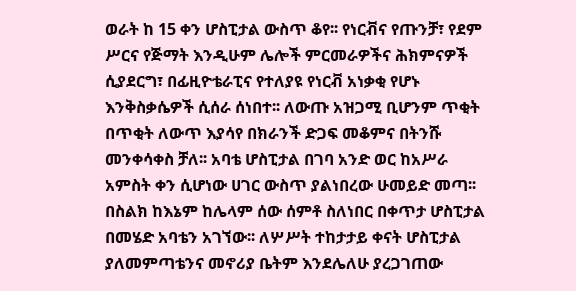ወራት ከ 15 ቀን ሆስፒታል ውስጥ ቆየ፡፡ የነርቭና የጡንቻ፣ የደም ሥርና የጅማት እንዲሁም ሌሎች ምርመራዎችና ሕክምናዎች ሲያደርግ፣ በፊዚዮቴራፒና የተለያዩ የነርቭ አነቃቂ የሆኑ እንቅስቃሴዎች ሲሰራ ሰነበተ፡፡ ለውጡ አዝጋሚ ቢሆንም ጥቂት በጥቂት ለውጥ እያሳየ በክራንች ድጋፍ መቆምና በትንሹ መንቀሳቀስ ቻለ፡፡ አባቴ ሆስፒታል በገባ አንድ ወር ከአሥራ አምስት ቀን ሲሆነው ሀገር ውስጥ ያልነበረው ሁመይድ መጣ፡፡ በስልክ ከእኔም ከሌላም ሰው ሰምቶ ስለነበር በቀጥታ ሆስፒታል በመሄድ አባቴን አገኘው፡፡ ለሦሥት ተከታታይ ቀናት ሆስፒታል ያለመምጣቴንና መኖሪያ ቤትም እንደሌለሁ ያረጋገጠው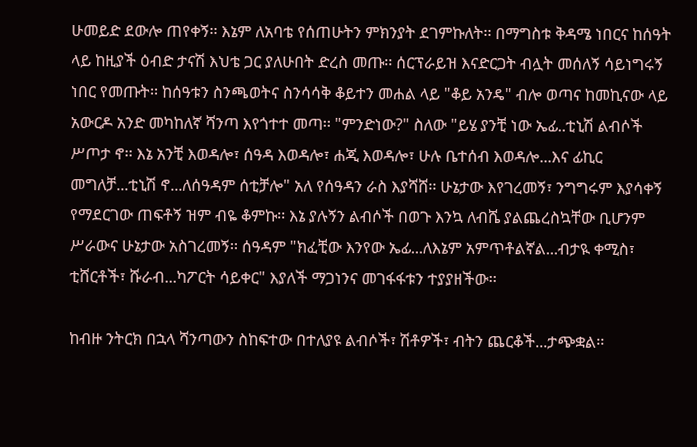ሁመይድ ደውሎ ጠየቀኝ፡፡ እኔም ለአባቴ የሰጠሁትን ምክንያት ደገምኩለት፡፡ በማግስቱ ቅዳሜ ነበርና ከሰዓት ላይ ከዚያች ዕብድ ታናሽ እህቴ ጋር ያለሁበት ድረስ መጡ፡፡ ሰርፕራይዝ እናድርጋት ብሏት መሰለኝ ሳይነግሩኝ ነበር የመጡት፡፡ ከሰዓቱን ስንጫወትና ስንሳሳቅ ቆይተን መሐል ላይ "ቆይ አንዴ" ብሎ ወጣና ከመኪናው ላይ አውርዶ አንድ መካከለኛ ሻንጣ እየጎተተ መጣ፡፡ "ምንድነው?" ስለው "ይሄ ያንቺ ነው ኤፊ..ቲኒሽ ልብሶች ሥጦታ ኖ፡፡ እኔ አንቺ እወዳሎ፣ ሰዓዳ እወዳሎ፣ ሐጂ እወዳሎ፣ ሁሉ ቤተሰብ እወዳሎ...እና ፊኪር መግለቻ...ቲኒሽ ኖ...ለሰዓዳም ሰቲቻሎ" አለ የሰዓዳን ራስ እያሻሸ፡፡ ሁኔታው እየገረመኝ፣ ንግግሩም እያሳቀኝ የማደርገው ጠፍቶኝ ዝም ብዬ ቆምኩ፡፡ እኔ ያሉኝን ልብሶች በወጉ እንኳ ለብሼ ያልጨረስኳቸው ቢሆንም ሥራውና ሁኔታው አስገረመኝ፡፡ ሰዓዳም "ክፈቺው እንየው ኤፊ...ለእኔም አምጥቶልኛል...ብታዪ ቀሚስ፣ ቲሸርቶች፣ ሹራብ...ካፖርት ሳይቀር" እያለች ማጋነንና መገፋፋቱን ተያያዘችው፡፡

ከብዙ ንትርክ በኋላ ሻንጣውን ስከፍተው በተለያዩ ልብሶች፣ ሽቶዎች፣ ብትን ጨርቆች...ታጭቋል፡፡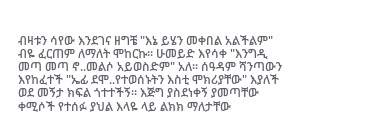ብዛቱን ሳየው እንደገና ዘግቼ "እኔ ይሄን መቀበል አልችልም" ብዬ ፈርጠም ለማለት ሞከርኩ፡፡ ሁመይድ እየሳቀ "እንግዲ መጣ መጣ ኖ..መልሶ አይወስድም" አለ፡፡ ሰዓዳም ሻንጣውን እየከፈተች "ኤፊ ደሞ..የተወሰኑትን እስቲ ሞክሪያቸው" እያለች ወደ መኝታ ክፍል ጎተተችኝ፡፡ እጅግ ያስደነቀኝ ያመጣቸው ቀሚሶች የተሰፉ ያህል እላዬ ላይ ልክክ ማለታቸው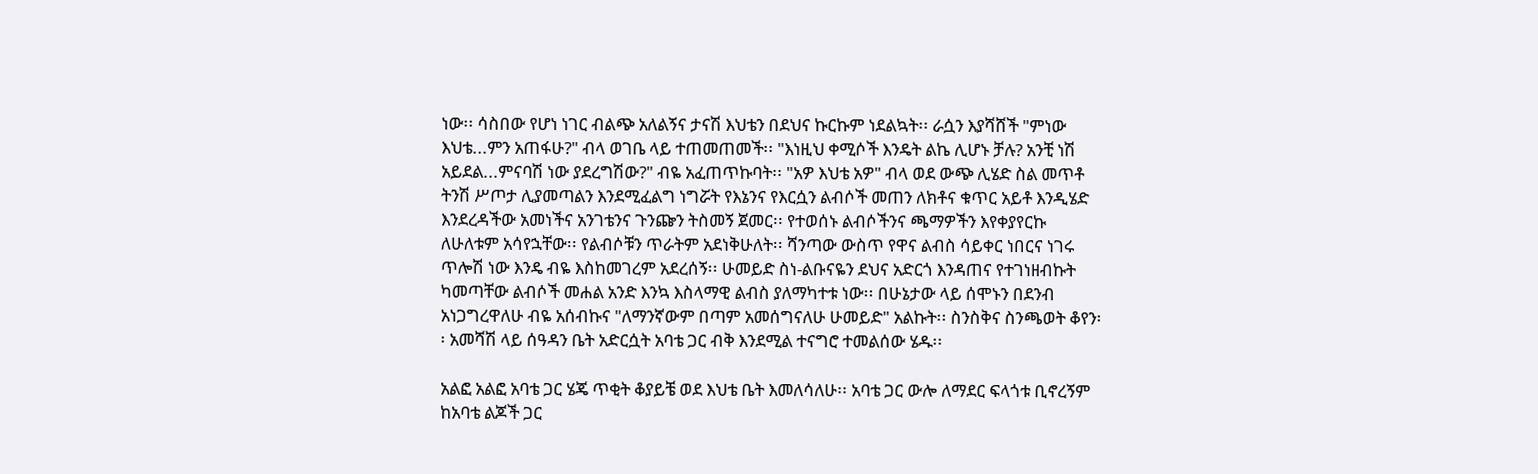ነው፡፡ ሳስበው የሆነ ነገር ብልጭ አለልኝና ታናሽ እህቴን በደህና ኩርኩም ነደልኳት፡፡ ራሷን እያሻሸች "ምነው እህቴ...ምን አጠፋሁ?" ብላ ወገቤ ላይ ተጠመጠመች፡፡ "እነዚህ ቀሚሶች እንዴት ልኬ ሊሆኑ ቻሉ? አንቺ ነሽ አይደል...ምናባሽ ነው ያደረግሽው?" ብዬ አፈጠጥኩባት፡፡ "አዎ እህቴ አዎ" ብላ ወደ ውጭ ሊሄድ ስል መጥቶ ትንሽ ሥጦታ ሊያመጣልን እንደሚፈልግ ነግሯት የእኔንና የእርሷን ልብሶች መጠን ለክቶና ቁጥር አይቶ እንዲሄድ እንደረዳችው አመነችና አንገቴንና ጉንጬን ትስመኝ ጀመር፡፡ የተወሰኑ ልብሶችንና ጫማዎችን እየቀያየርኩ ለሁለቱም አሳየኋቸው፡፡ የልብሶቹን ጥራትም አደነቅሁለት፡፡ ሻንጣው ውስጥ የዋና ልብስ ሳይቀር ነበርና ነገሩ ጥሎሽ ነው እንዴ ብዬ እስከመገረም አደረሰኝ፡፡ ሁመይድ ስነ-ልቡናዬን ደህና አድርጎ እንዳጠና የተገነዘብኩት ካመጣቸው ልብሶች መሐል አንድ እንኳ እስላማዊ ልብስ ያለማካተቱ ነው፡፡ በሁኔታው ላይ ሰሞኑን በደንብ አነጋግረዋለሁ ብዬ አሰብኩና "ለማንኛውም በጣም አመሰግናለሁ ሁመይድ" አልኩት፡፡ ስንስቅና ስንጫወት ቆየን፡፡ አመሻሽ ላይ ሰዓዳን ቤት አድርሷት አባቴ ጋር ብቅ እንደሚል ተናግሮ ተመልሰው ሄዱ፡፡

አልፎ አልፎ አባቴ ጋር ሄጄ ጥቂት ቆያይቼ ወደ እህቴ ቤት እመለሳለሁ፡፡ አባቴ ጋር ውሎ ለማደር ፍላጎቱ ቢኖረኝም ከአባቴ ልጆች ጋር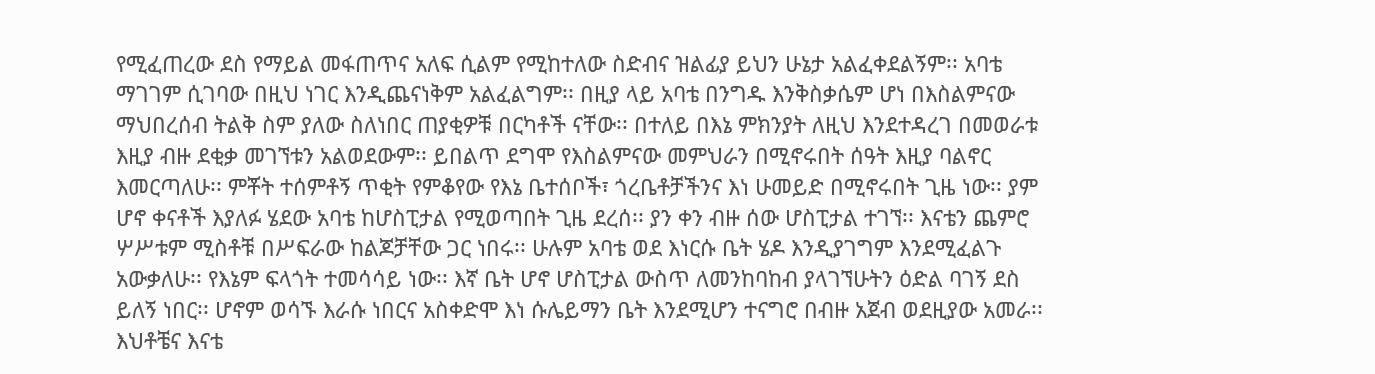የሚፈጠረው ደስ የማይል መፋጠጥና አለፍ ሲልም የሚከተለው ስድብና ዝልፊያ ይህን ሁኔታ አልፈቀደልኝም፡፡ አባቴ ማገገም ሲገባው በዚህ ነገር እንዲጨናነቅም አልፈልግም፡፡ በዚያ ላይ አባቴ በንግዱ እንቅስቃሴም ሆነ በእስልምናው ማህበረሰብ ትልቅ ስም ያለው ስለነበር ጠያቂዎቹ በርካቶች ናቸው፡፡ በተለይ በእኔ ምክንያት ለዚህ እንደተዳረገ በመወራቱ እዚያ ብዙ ደቂቃ መገኘቱን አልወደውም፡፡ ይበልጥ ደግሞ የእስልምናው መምህራን በሚኖሩበት ሰዓት እዚያ ባልኖር እመርጣለሁ፡፡ ምቾት ተሰምቶኝ ጥቂት የምቆየው የእኔ ቤተሰቦች፣ ጎረቤቶቻችንና እነ ሁመይድ በሚኖሩበት ጊዜ ነው፡፡ ያም ሆኖ ቀናቶች እያለፉ ሄደው አባቴ ከሆስፒታል የሚወጣበት ጊዜ ደረሰ፡፡ ያን ቀን ብዙ ሰው ሆስፒታል ተገኘ፡፡ እናቴን ጨምሮ ሦሥቱም ሚስቶቹ በሥፍራው ከልጆቻቸው ጋር ነበሩ፡፡ ሁሉም አባቴ ወደ እነርሱ ቤት ሄዶ እንዲያገግም እንደሚፈልጉ አውቃለሁ፡፡ የእኔም ፍላጎት ተመሳሳይ ነው፡፡ እኛ ቤት ሆኖ ሆስፒታል ውስጥ ለመንከባከብ ያላገኘሁትን ዕድል ባገኝ ደስ ይለኝ ነበር፡፡ ሆኖም ወሳኙ እራሱ ነበርና አስቀድሞ እነ ሱሌይማን ቤት እንደሚሆን ተናግሮ በብዙ አጀብ ወደዚያው አመራ፡፡ እህቶቼና እናቴ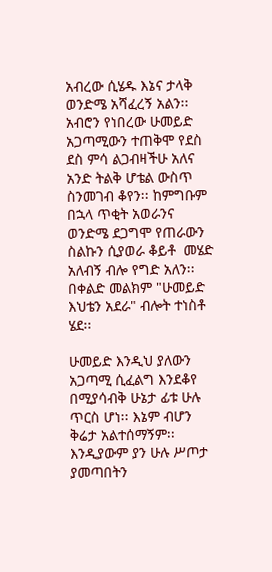አብረው ሲሄዱ እኔና ታላቅ ወንድሜ አሻፈረኝ አልን፡፡ አብሮን የነበረው ሁመይድ አጋጣሚውን ተጠቅሞ የደስ ደስ ምሳ ልጋብዛችሁ አለና አንድ ትልቅ ሆቴል ውስጥ ስንመገብ ቆየን፡፡ ከምግቡም በኋላ ጥቂት አወራንና ወንድሜ ደጋግሞ የጠራውን ስልኩን ሲያወራ ቆይቶ  መሄድ አለብኝ ብሎ የግድ አለን፡፡ በቀልድ መልክም "ሁመይድ እህቴን አደራ" ብሎት ተነስቶ ሄደ፡፡

ሁመይድ እንዲህ ያለውን አጋጣሚ ሲፈልግ እንደቆየ በሚያሳብቅ ሁኔታ ፊቱ ሁሉ ጥርስ ሆነ፡፡ እኔም ብሆን ቅሬታ አልተሰማኝም፡፡ እንዲያውም ያን ሁሉ ሥጦታ ያመጣበትን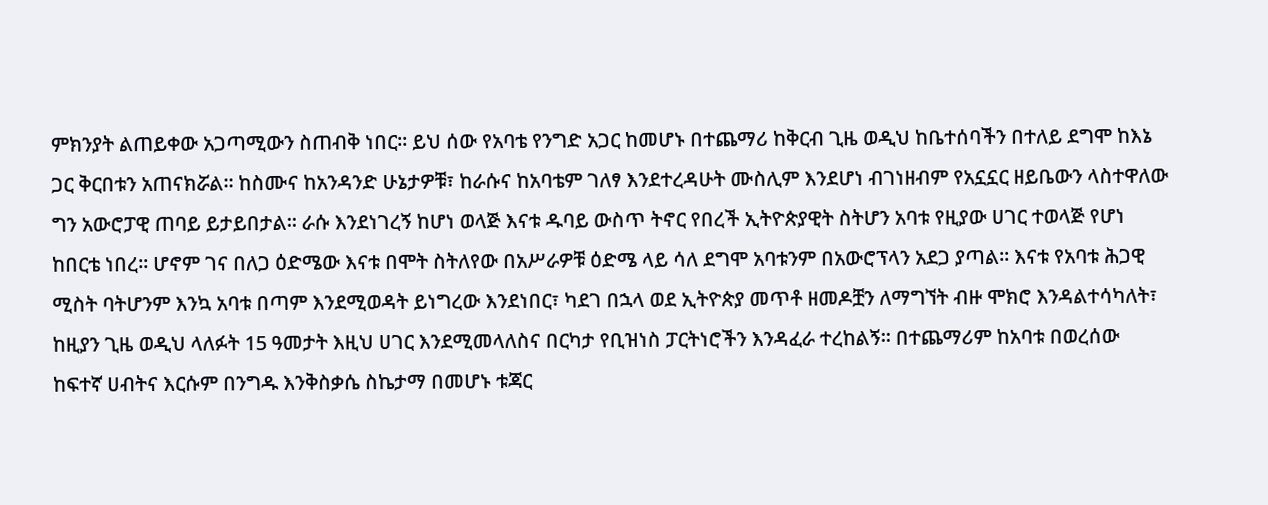ምክንያት ልጠይቀው አጋጣሚውን ስጠብቅ ነበር፡፡ ይህ ሰው የአባቴ የንግድ አጋር ከመሆኑ በተጨማሪ ከቅርብ ጊዜ ወዲህ ከቤተሰባችን በተለይ ደግሞ ከእኔ ጋር ቅርበቱን አጠናክሯል፡፡ ከስሙና ከአንዳንድ ሁኔታዎቹ፣ ከራሱና ከአባቴም ገለፃ እንደተረዳሁት ሙስሊም እንደሆነ ብገነዘብም የአኗኗር ዘይቤውን ላስተዋለው ግን አውሮፓዊ ጠባይ ይታይበታል፡፡ ራሱ እንደነገረኝ ከሆነ ወላጅ እናቱ ዱባይ ውስጥ ትኖር የበረች ኢትዮጵያዊት ስትሆን አባቱ የዚያው ሀገር ተወላጅ የሆነ ከበርቴ ነበረ፡፡ ሆኖም ገና በለጋ ዕድሜው እናቱ በሞት ስትለየው በአሥራዎቹ ዕድሜ ላይ ሳለ ደግሞ አባቱንም በአውሮፕላን አደጋ ያጣል፡፡ እናቱ የአባቱ ሕጋዊ ሚስት ባትሆንም እንኳ አባቱ በጣም እንደሚወዳት ይነግረው እንደነበር፣ ካደገ በኋላ ወደ ኢትዮጵያ መጥቶ ዘመዶቿን ለማግኘት ብዙ ሞክሮ እንዳልተሳካለት፣ ከዚያን ጊዜ ወዲህ ላለፉት 15 ዓመታት እዚህ ሀገር እንደሚመላለስና በርካታ የቢዝነስ ፓርትነሮችን እንዳፈራ ተረከልኝ፡፡ በተጨማሪም ከአባቱ በወረሰው ከፍተኛ ሀብትና እርሱም በንግዱ እንቅስቃሴ ስኬታማ በመሆኑ ቱጃር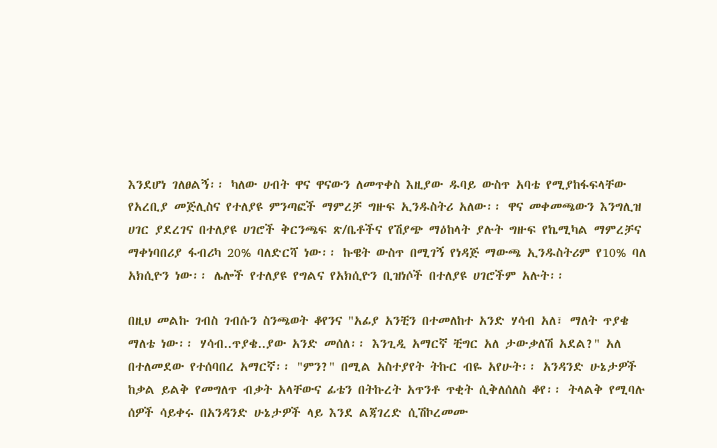እንደሆነ ገለፀልኝ፡፡ ካለው ሀብት ዋና ዋናውን ለመጥቀስ እዚያው ዱባይ ውስጥ አባቴ የሚያከፋፍላቸው የአረቢያ መጅሊስና የተለያዩ ምንጣፎች ማምረቻ ግዙፍ ኢንዱስትሪ አለው፡፡ ዋና መቀመጫውን እንግሊዝ ሀገር ያደረገና በተለያዩ ሀገሮች ቅርንጫፍ ጽ/ቤቶችና የሽያጭ ማዕከላት ያሉት ግዙፍ የኬሚካል ማምረቻና ማቀነባበሪያ ፋብሪካ 20% ባለድርሻ ነው፡፡ ኩዌት ውስጥ በሚገኝ የነዳጅ ማውጫ ኢንዱስትሪም የ10% ባለ አክሲዮን ነው፡፡ ሌሎች የተለያዩ የግልና የአክሲዮን ቢዝነሶች በተለያዩ ሀገሮችም አሉት፡፡

በዚህ መልኩ ገብስ ገብሱን ስንጫወት ቆየንና "አፊያ አንቺን በተመለከተ አንድ ሃሳብ አለ፣ ማለት ጥያቄ ማለቴ ነው፡፡ ሃሳብ..ጥያቄ..ያው አንድ መሰለ፡፡ እንጊዲ አማርኛ ቺግር አለ ታውቃለሽ አደል?" አለ በተለመደው የተሰባበረ አማርኛ፡፡ "ምን?" በሚል አስተያየት ትኩር ብዬ አየሁት፡፡ አንዳንድ ሁኔታዎች ከቃል ይልቅ የመግለጥ ብቃት አላቸውና ፊቴን በትኩረት አጥንቶ ጥቂት ሲቅለሰለስ ቆየ፡፡ ትላልቅ የሚባሉ ሰዎች ሳይቀሩ በአንዳንድ ሁኔታዎች ላይ እንደ ልጃገረድ ሲሽኮረመሙ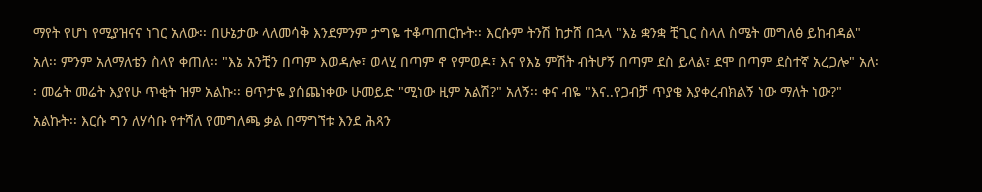ማየት የሆነ የሚያዝናና ነገር አለው፡፡ በሁኔታው ላለመሳቅ እንደምንም ታግዬ ተቆጣጠርኩት፡፡ እርሱም ትንሽ ከታሸ በኋላ "እኔ ቋንቋ ቺጊር ስላለ ስሜት መግለፅ ይከብዳል" አለ፡፡ ምንም አለማለቴን ስላየ ቀጠለ፡፡ "እኔ አንቺን በጣም እወዳሎ፣ ወላሂ በጣም ኖ የምወዶ፣ እና የእኔ ምሽት ብትሆኝ በጣም ደስ ይላል፣ ደሞ በጣም ደስተኛ አረጋሎ" አለ፡፡ መሬት መሬት እያየሁ ጥቂት ዝም አልኩ፡፡ ፀጥታዬ ያሰጨነቀው ሁመይድ "ሚነው ዚም አልሽ?" አለኝ፡፡ ቀና ብዬ "እና..የጋብቻ ጥያቄ እያቀረብክልኝ ነው ማለት ነው?" አልኩት፡፡ እርሱ ግን ለሃሳቡ የተሻለ የመግለጫ ቃል በማግኘቱ እንደ ሕጻን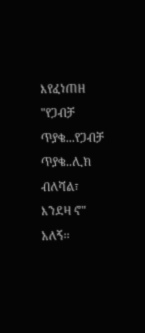እየፈነጠዘ "የጋብቻ ጥያቄ...የጋብቻ ጥያቄ..ሊክ ብለሻል፣ እንደዛ ኖ" አለኝ፡፡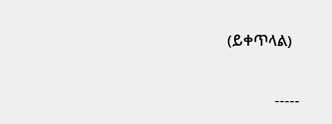(ይቀጥላል)

            -----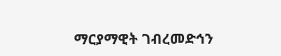ማርያማዊት ገብረመድኅን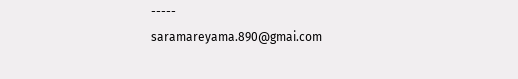-----
saramareyama.890@gmai.com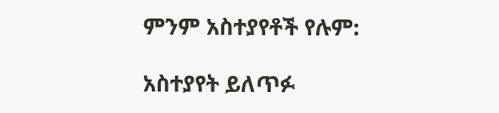ምንም አስተያየቶች የሉም:

አስተያየት ይለጥፉ